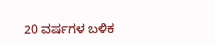20 ವರ್ಷಗಳ ಬಳಿಕ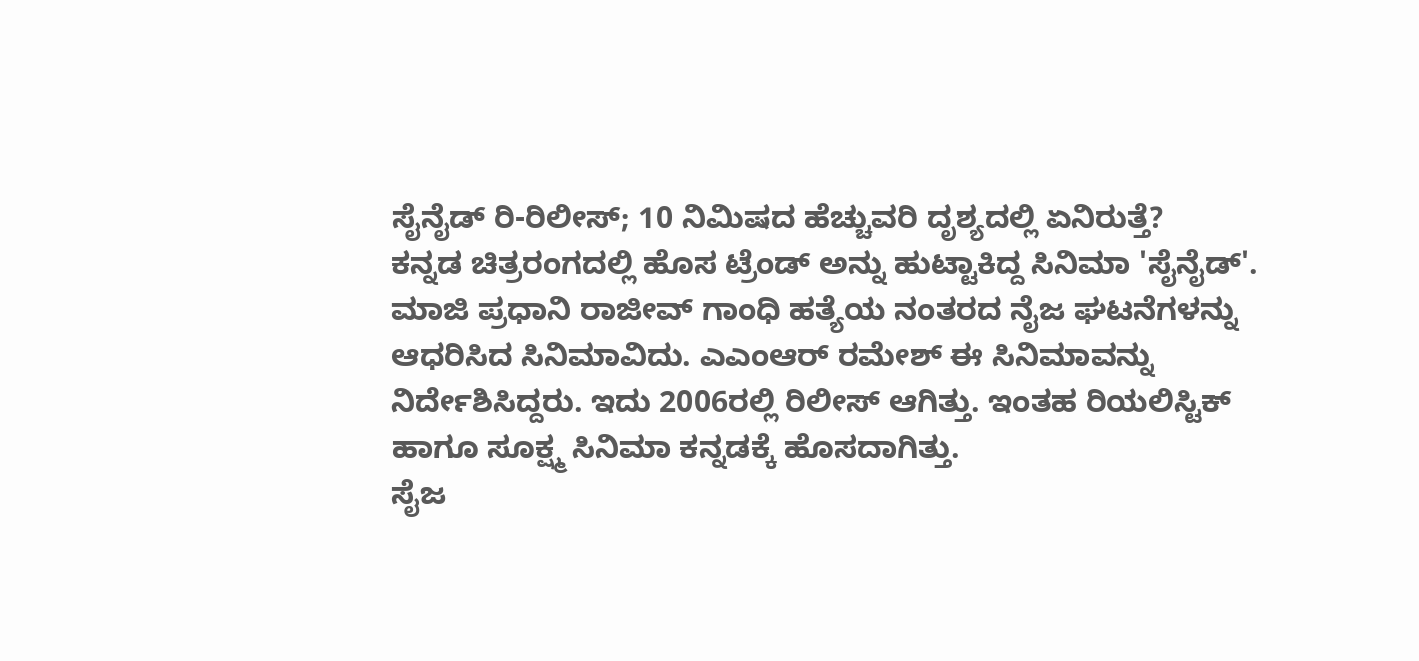ಸೈನೈಡ್ ರಿ-ರಿಲೀಸ್; 10 ನಿಮಿಷದ ಹೆಚ್ಚುವರಿ ದೃಶ್ಯದಲ್ಲಿ ಏನಿರುತ್ತೆ?
ಕನ್ನಡ ಚಿತ್ರರಂಗದಲ್ಲಿ ಹೊಸ ಟ್ರೆಂಡ್ ಅನ್ನು ಹುಟ್ಟಾಕಿದ್ದ ಸಿನಿಮಾ 'ಸೈನೈಡ್'. ಮಾಜಿ ಪ್ರಧಾನಿ ರಾಜೀವ್ ಗಾಂಧಿ ಹತ್ಯೆಯ ನಂತರದ ನೈಜ ಘಟನೆಗಳನ್ನು ಆಧರಿಸಿದ ಸಿನಿಮಾವಿದು. ಎಎಂಆರ್ ರಮೇಶ್ ಈ ಸಿನಿಮಾವನ್ನು ನಿರ್ದೇಶಿಸಿದ್ದರು. ಇದು 2006ರಲ್ಲಿ ರಿಲೀಸ್ ಆಗಿತ್ತು. ಇಂತಹ ರಿಯಲಿಸ್ಟಿಕ್ ಹಾಗೂ ಸೂಕ್ಷ್ಮ ಸಿನಿಮಾ ಕನ್ನಡಕ್ಕೆ ಹೊಸದಾಗಿತ್ತು.
ಸೈಜ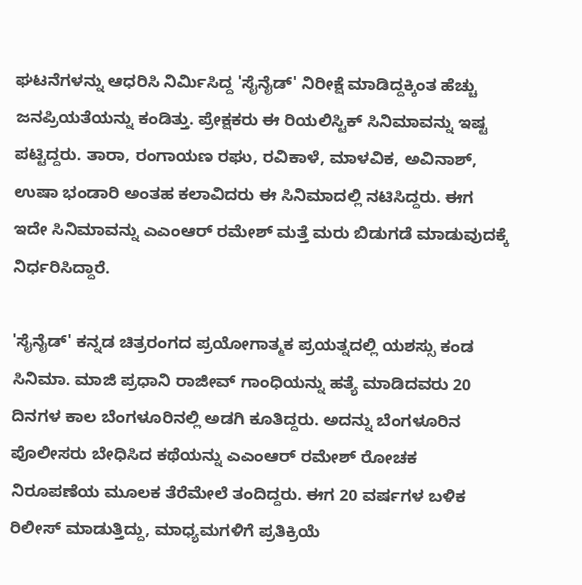ಘಟನೆಗಳನ್ನು ಆಧರಿಸಿ ನಿರ್ಮಿಸಿದ್ದ 'ಸೈನೈಡ್' ನಿರೀಕ್ಷೆ ಮಾಡಿದ್ದಕ್ಕಿಂತ ಹೆಚ್ಚು ಜನಪ್ರಿಯತೆಯನ್ನು ಕಂಡಿತ್ತು. ಪ್ರೇಕ್ಷಕರು ಈ ರಿಯಲಿಸ್ಟಿಕ್ ಸಿನಿಮಾವನ್ನು ಇಷ್ಟ ಪಟ್ಟಿದ್ದರು. ತಾರಾ, ರಂಗಾಯಣ ರಘು, ರವಿಕಾಳೆ, ಮಾಳವಿಕ, ಅವಿನಾಶ್, ಉಷಾ ಭಂಡಾರಿ ಅಂತಹ ಕಲಾವಿದರು ಈ ಸಿನಿಮಾದಲ್ಲಿ ನಟಿಸಿದ್ದರು. ಈಗ ಇದೇ ಸಿನಿಮಾವನ್ನು ಎಎಂಆರ್ ರಮೇಶ್ ಮತ್ತೆ ಮರು ಬಿಡುಗಡೆ ಮಾಡುವುದಕ್ಕೆ ನಿರ್ಧರಿಸಿದ್ದಾರೆ.

'ಸೈನೈಡ್' ಕನ್ನಡ ಚಿತ್ರರಂಗದ ಪ್ರಯೋಗಾತ್ಮಕ ಪ್ರಯತ್ನದಲ್ಲಿ ಯಶಸ್ಸು ಕಂಡ ಸಿನಿಮಾ. ಮಾಜಿ ಪ್ರಧಾನಿ ರಾಜೀವ್ ಗಾಂಧಿಯನ್ನು ಹತ್ಯೆ ಮಾಡಿದವರು 20 ದಿನಗಳ ಕಾಲ ಬೆಂಗಳೂರಿನಲ್ಲಿ ಅಡಗಿ ಕೂತಿದ್ದರು. ಅದನ್ನು ಬೆಂಗಳೂರಿನ ಪೊಲೀಸರು ಬೇಧಿಸಿದ ಕಥೆಯನ್ನು ಎಎಂಆರ್ ರಮೇಶ್ ರೋಚಕ ನಿರೂಪಣೆಯ ಮೂಲಕ ತೆರೆಮೇಲೆ ತಂದಿದ್ದರು. ಈಗ 20 ವರ್ಷಗಳ ಬಳಿಕ ರಿಲೀಸ್ ಮಾಡುತ್ತಿದ್ದು, ಮಾಧ್ಯಮಗಳಿಗೆ ಪ್ರತಿಕ್ರಿಯೆ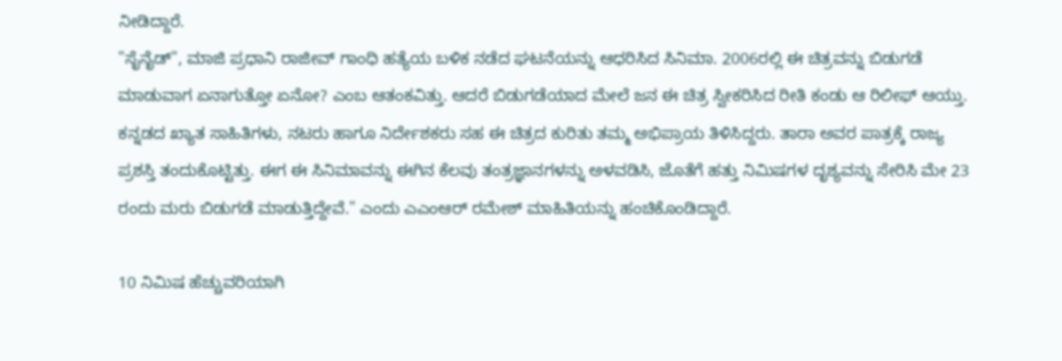ನೀಡಿದ್ದಾರೆ.
"ಸೈನೈಡ್", ಮಾಜಿ ಪ್ರಧಾನಿ ರಾಜೀವ್ ಗಾಂಧಿ ಹತ್ಯೆಯ ಬಳಿಕ ನಡೆದ ಘಟನೆಯನ್ನು ಆಧರಿಸಿದ ಸಿನಿಮಾ. 2006ರಲ್ಲಿ ಈ ಚಿತ್ರವನ್ನು ಬಿಡುಗಡೆ ಮಾಡುವಾಗ ಏನಾಗುತ್ತೋ ಏನೋ? ಎಂಬ ಆತಂಕವಿತ್ತು. ಆದರೆ ಬಿಡುಗಡೆಯಾದ ಮೇಲೆ ಜನ ಈ ಚಿತ್ರ ಸ್ವೀಕರಿಸಿದ ರೀತಿ ಕಂಡು ಆ ರಿಲೀಫ್ ಆಯ್ತು. ಕನ್ನಡದ ಖ್ಯಾತ ಸಾಹಿತಿಗಳು, ನಟರು ಹಾಗೂ ನಿರ್ದೇಶಕರು ಸಹ ಈ ಚಿತ್ರದ ಕುರಿತು ತಮ್ಮ ಅಭಿಪ್ರಾಯ ತಿಳಿಸಿದ್ದರು. ತಾರಾ ಅವರ ಪಾತ್ರಕ್ಕೆ ರಾಜ್ಯ ಪ್ರಶಸ್ತಿ ತಂದುಕೊಟ್ಟಿತ್ತು. ಈಗ ಈ ಸಿನಿಮಾವನ್ನು ಈಗಿನ ಕೆಲವು ತಂತ್ರಜ್ಞಾನಗಳನ್ನು ಅಳವಡಿಸಿ, ಜೊತೆಗೆ ಹತ್ತು ನಿಮಿಷಗಳ ದೃಶ್ಯವನ್ನು ಸೇರಿಸಿ ಮೇ 23 ರಂದು ಮರು ಬಿಡುಗಡೆ ಮಾಡುತ್ತಿದ್ದೇವೆ." ಎಂದು ಎಎಂಆರ್ ರಮೇಶ್ ಮಾಹಿತಿಯನ್ನು ಹಂಚಿಕೊಂಡಿದ್ದಾರೆ.

10 ನಿಮಿಷ ಹೆಚ್ಚುವರಿಯಾಗಿ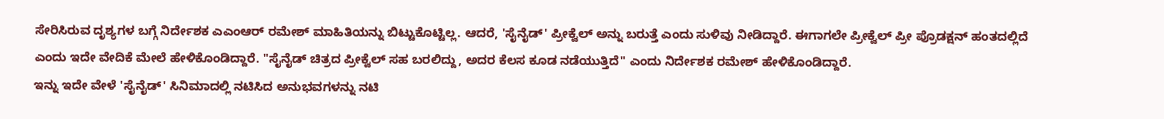ಸೇರಿಸಿರುವ ದೃಶ್ಯಗಳ ಬಗ್ಗೆ ನಿರ್ದೇಶಕ ಎಎಂಆರ್ ರಮೇಶ್ ಮಾಹಿತಿಯನ್ನು ಬಿಟ್ಟುಕೊಟ್ಟಿಲ್ಲ. ಆದರೆ, 'ಸೈನೈಡ್' ಪ್ರೀಕ್ವೆಲ್ ಅನ್ನು ಬರುತ್ತೆ ಎಂದು ಸುಳಿವು ನೀಡಿದ್ದಾರೆ. ಈಗಾಗಲೇ ಪ್ರೀಕ್ವೆಲ್ ಪ್ರೀ ಪ್ರೊಡಕ್ಷನ್ ಹಂತದಲ್ಲಿದೆ ಎಂದು ಇದೇ ವೇದಿಕೆ ಮೇಲೆ ಹೇಳಿಕೊಂಡಿದ್ದಾರೆ. "ಸೈನೈಡ್ ಚಿತ್ರದ ಪ್ರೀಕ್ವೆಲ್ ಸಹ ಬರಲಿದ್ದು, ಅದರ ಕೆಲಸ ಕೂಡ ನಡೆಯುತ್ತಿದೆ" ಎಂದು ನಿರ್ದೇಶಕ ರಮೇಶ್ ಹೇಳಿಕೊಂಡಿದ್ದಾರೆ.
ಇನ್ನು ಇದೇ ವೇಳೆ 'ಸೈನೈಡ್' ಸಿನಿಮಾದಲ್ಲಿ ನಟಿಸಿದ ಅನುಭವಗಳನ್ನು ನಟಿ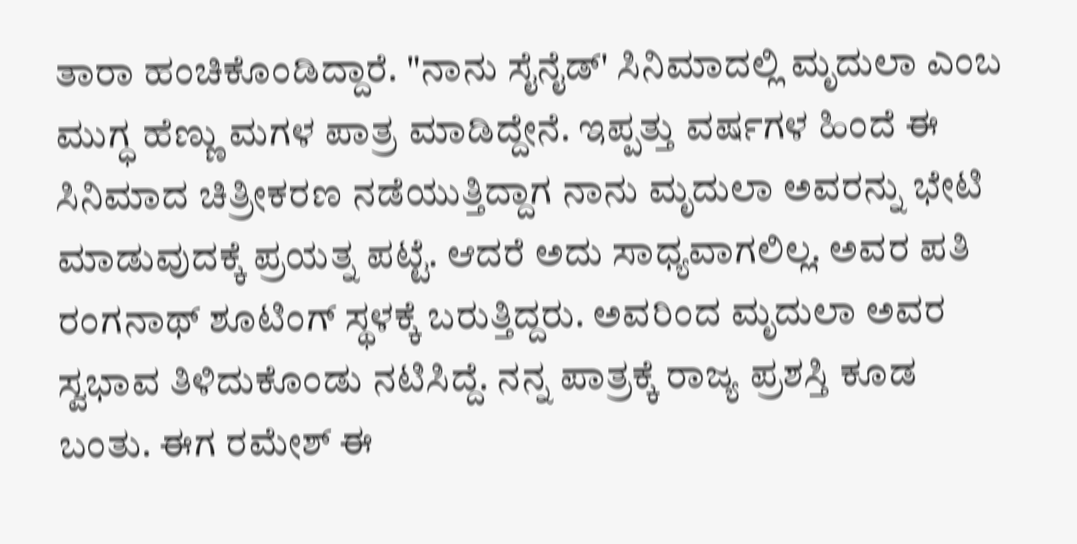ತಾರಾ ಹಂಚಿಕೊಂಡಿದ್ದಾರೆ. "ನಾನು ಸೈನೈಡ್' ಸಿನಿಮಾದಲ್ಲಿ ಮೃದುಲಾ ಎಂಬ ಮುಗ್ಧ ಹೆಣ್ಣು ಮಗಳ ಪಾತ್ರ ಮಾಡಿದ್ದೇನೆ. ಇಪ್ಪತ್ತು ವರ್ಷಗಳ ಹಿಂದೆ ಈ ಸಿನಿಮಾದ ಚಿತ್ರೀಕರಣ ನಡೆಯುತ್ತಿದ್ದಾಗ ನಾನು ಮೃದುಲಾ ಅವರನ್ನು ಭೇಟಿ ಮಾಡುವುದಕ್ಕೆ ಪ್ರಯತ್ನ ಪಟ್ಟೆ. ಆದರೆ ಅದು ಸಾಧ್ಯವಾಗಲಿಲ್ಲ. ಅವರ ಪತಿ ರಂಗನಾಥ್ ಶೂಟಿಂಗ್ ಸ್ಥಳಕ್ಕೆ ಬರುತ್ತಿದ್ದರು. ಅವರಿಂದ ಮೃದುಲಾ ಅವರ ಸ್ವಭಾವ ತಿಳಿದುಕೊಂಡು ನಟಿಸಿದ್ದೆ. ನನ್ನ ಪಾತ್ರಕ್ಕೆ ರಾಜ್ಯ ಪ್ರಶಸ್ತಿ ಕೂಡ ಬಂತು. ಈಗ ರಮೇಶ್ ಈ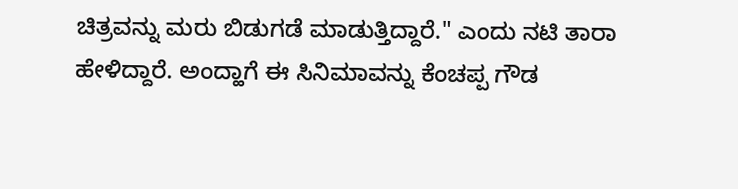ಚಿತ್ರವನ್ನು ಮರು ಬಿಡುಗಡೆ ಮಾಡುತ್ತಿದ್ದಾರೆ." ಎಂದು ನಟಿ ತಾರಾ ಹೇಳಿದ್ದಾರೆ. ಅಂದ್ಹಾಗೆ ಈ ಸಿನಿಮಾವನ್ನು ಕೆಂಚಪ್ಪ ಗೌಡ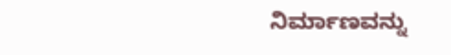ನಿರ್ಮಾಣವನ್ನು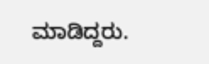ಮಾಡಿದ್ದರು.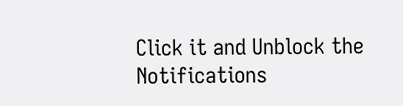Click it and Unblock the Notifications